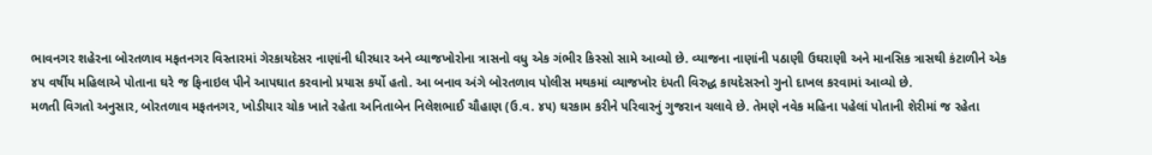ભાવનગર શહેરના બોરતળાવ મફતનગર વિસ્તારમાં ગેરકાયદેસર નાણાંની ધીરધાર અને વ્યાજખોરોના ત્રાસનો વધુ એક ગંભીર કિસ્સો સામે આવ્યો છે. વ્યાજના નાણાંની પઠાણી ઉઘરાણી અને માનસિક ત્રાસથી કંટાળીને એક ૪૫ વર્ષીય મહિલાએ પોતાના ઘરે જ ફિનાઇલ પીને આપઘાત કરવાનો પ્રયાસ કર્યો હતો. આ બનાવ અંગે બોરતળાવ પોલીસ મથકમાં વ્યાજખોર દંપતી વિરુદ્ધ કાયદેસરનો ગુનો દાખલ કરવામાં આવ્યો છે.
મળતી વિગતો અનુસાર, બોરતળાવ મફતનગર, ખોડીયાર ચોક ખાતે રહેતા અનિતાબેન નિલેશભાઈ ચૌહાણ (ઉ.વ. ૪૫) ઘરકામ કરીને પરિવારનું ગુજરાન ચલાવે છે. તેમણે નવેક મહિના પહેલાં પોતાની શેરીમાં જ રહેતા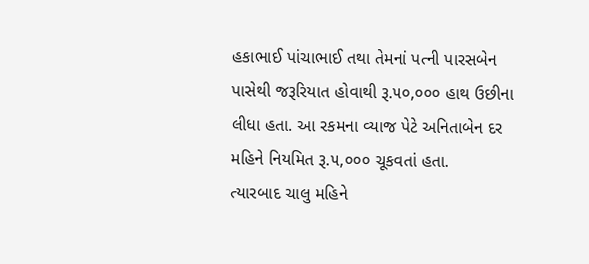હકાભાઈ પાંચાભાઈ તથા તેમનાં પત્ની પારસબેન પાસેથી જરૂરિયાત હોવાથી રૂ.૫૦,૦૦૦ હાથ ઉછીના લીધા હતા. આ રકમના વ્યાજ પેટે અનિતાબેન દર મહિને નિયમિત રૂ.૫,૦૦૦ ચૂકવતાં હતા.
ત્યારબાદ ચાલુ મહિને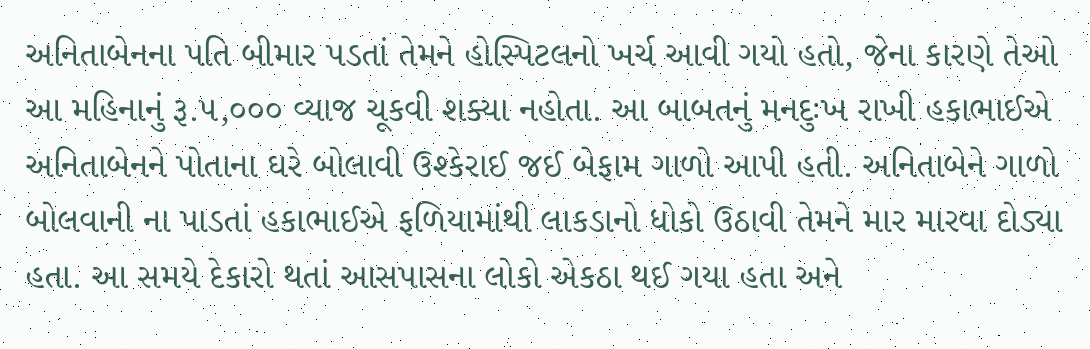અનિતાબેનના પતિ બીમાર પડતાં તેમને હોસ્પિટલનો ખર્ચ આવી ગયો હતો, જેના કારણે તેઓ આ મહિનાનું રૂ.૫,૦૦૦ વ્યાજ ચૂકવી શક્યા નહોતા. આ બાબતનું મનદુઃખ રાખી હકાભાઈએ અનિતાબેનને પોતાના ઘરે બોલાવી ઉશ્કેરાઈ જઈ બેફામ ગાળો આપી હતી. અનિતાબેને ગાળો બોલવાની ના પાડતાં હકાભાઈએ ફળિયામાંથી લાકડાનો ધોકો ઉઠાવી તેમને માર મારવા દોડ્યા હતા. આ સમયે દેકારો થતાં આસપાસના લોકો એકઠા થઈ ગયા હતા અને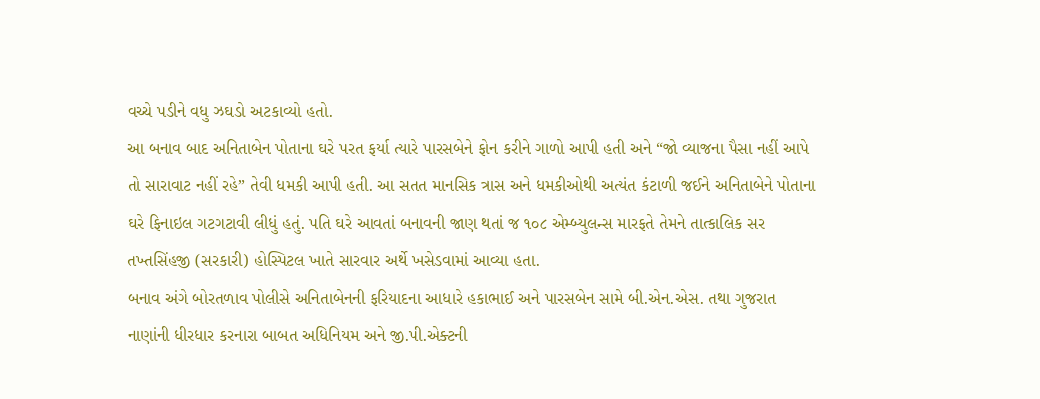વચ્ચે પડીને વધુ ઝઘડો અટકાવ્યો હતો.
આ બનાવ બાદ અનિતાબેન પોતાના ઘરે પરત ફર્યા ત્યારે પારસબેને ફોન કરીને ગાળો આપી હતી અને “જો વ્યાજના પૈસા નહીં આપે તો સારાવાટ નહીં રહે” તેવી ધમકી આપી હતી. આ સતત માનસિક ત્રાસ અને ધમકીઓથી અત્યંત કંટાળી જઈને અનિતાબેને પોતાના ઘરે ફિનાઇલ ગટગટાવી લીધું હતું. પતિ ઘરે આવતાં બનાવની જાણ થતાં જ ૧૦૮ એમ્બ્યુલન્સ મારફતે તેમને તાત્કાલિક સર તખ્તસિંહજી (સરકારી) હોસ્પિટલ ખાતે સારવાર અર્થે ખસેડવામાં આવ્યા હતા.
બનાવ અંગે બોરતળાવ પોલીસે અનિતાબેનની ફરિયાદના આધારે હકાભાઈ અને પારસબેન સામે બી.એન.એસ. તથા ગુજરાત નાણાંની ધીરધાર કરનારા બાબત અધિનિયમ અને જી.પી.એક્ટની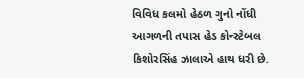વિવિધ કલમો હેઠળ ગુનો નોંધી આગળની તપાસ હેડ કોન્સ્ટેબલ કિશોરસિંહ ઝાલાએ હાથ ધરી છે.